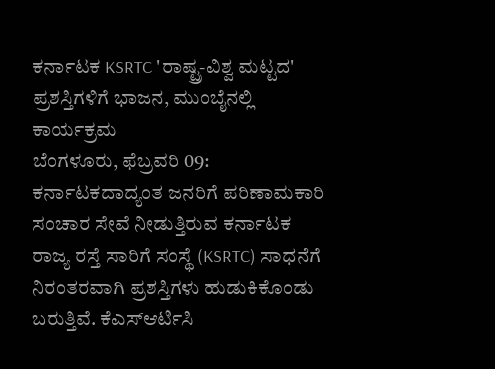ಕರ್ನಾಟಕ KSRTC 'ರಾಷ್ಟ್ರ-ವಿಶ್ವ ಮಟ್ಟದ' ಪ್ರಶಸ್ತಿಗಳಿಗೆ ಭಾಜನ, ಮುಂಬೈನಲ್ಲಿ ಕಾರ್ಯಕ್ರಮ
ಬೆಂಗಳೂರು, ಫೆಬ್ರವರಿ 09: ಕರ್ನಾಟಕದಾದ್ಯಂತ ಜನರಿಗೆ ಪರಿಣಾಮಕಾರಿ ಸಂಚಾರ ಸೇವೆ ನೀಡುತ್ತಿರುವ ಕರ್ನಾಟಕ ರಾಜ್ಯ ರಸ್ತೆ ಸಾರಿಗೆ ಸಂಸ್ಥೆ (KSRTC) ಸಾಧನೆಗೆ ನಿರಂತರವಾಗಿ ಪ್ರಶಸ್ತಿಗಳು ಹುಡುಕಿಕೊಂಡು ಬರುತ್ತಿವೆ. ಕೆಎಸ್ಆರ್ಟಿಸಿ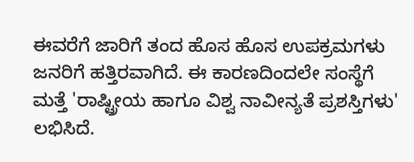ಈವರೆಗೆ ಜಾರಿಗೆ ತಂದ ಹೊಸ ಹೊಸ ಉಪಕ್ರಮಗಳು ಜನರಿಗೆ ಹತ್ತಿರವಾಗಿದೆ. ಈ ಕಾರಣದಿಂದಲೇ ಸಂಸ್ಥೆಗೆ ಮತ್ತೆ 'ರಾಷ್ಟ್ರೀಯ ಹಾಗೂ ವಿಶ್ವ ನಾವೀನ್ಯತೆ ಪ್ರಶಸ್ತಿಗಳು' ಲಭಿಸಿದೆ.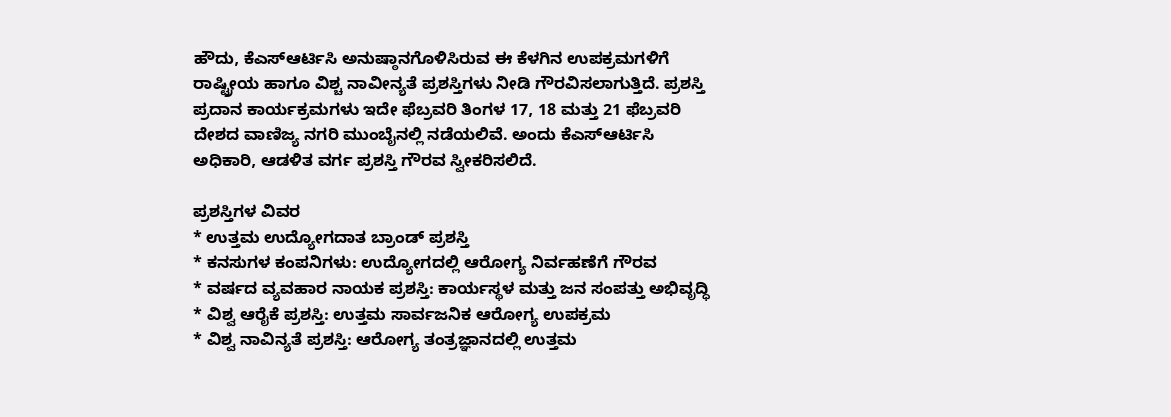ಹೌದು, ಕೆಎಸ್ಆರ್ಟಿಸಿ ಅನುಷ್ಠಾನಗೊಳಿಸಿರುವ ಈ ಕೆಳಗಿನ ಉಪಕ್ರಮಗಳಿಗೆ ರಾಷ್ಟ್ರೀಯ ಹಾಗೂ ವಿಶ್ಚ ನಾವೀನ್ಯತೆ ಪ್ರಶಸ್ತಿಗಳು ನೀಡಿ ಗೌರವಿಸಲಾಗುತ್ತಿದೆ. ಪ್ರಶಸ್ತಿ ಪ್ರದಾನ ಕಾರ್ಯಕ್ರಮಗಳು ಇದೇ ಫೆಬ್ರವರಿ ತಿಂಗಳ 17, 18 ಮತ್ತು 21 ಫೆಬ್ರವರಿ ದೇಶದ ವಾಣಿಜ್ಯ ನಗರಿ ಮುಂಬೈನಲ್ಲಿ ನಡೆಯಲಿವೆ. ಅಂದು ಕೆಎಸ್ಆರ್ಟಿಸಿ ಅಧಿಕಾರಿ, ಆಡಳಿತ ವರ್ಗ ಪ್ರಶಸ್ತಿ ಗೌರವ ಸ್ವೀಕರಿಸಲಿದೆ.

ಪ್ರಶಸ್ತಿಗಳ ವಿವರ
* ಉತ್ತಮ ಉದ್ಯೋಗದಾತ ಬ್ರಾಂಡ್ ಪ್ರಶಸ್ತಿ
* ಕನಸುಗಳ ಕಂಪನಿಗಳು: ಉದ್ಯೋಗದಲ್ಲಿ ಆರೋಗ್ಯ ನಿರ್ವಹಣೆಗೆ ಗೌರವ
* ವರ್ಷದ ವ್ಯವಹಾರ ನಾಯಕ ಪ್ರಶಸ್ತಿ: ಕಾರ್ಯಸ್ಥಳ ಮತ್ತು ಜನ ಸಂಪತ್ತು ಅಭಿವೃದ್ಧಿ
* ವಿಶ್ವ ಆರೈಕೆ ಪ್ರಶಸ್ತಿ: ಉತ್ತಮ ಸಾರ್ವಜನಿಕ ಆರೋಗ್ಯ ಉಪಕ್ರಮ
* ವಿಶ್ವ ನಾವಿನ್ಯತೆ ಪ್ರಶಸ್ತಿ: ಆರೋಗ್ಯ ತಂತ್ರಜ್ಞಾನದಲ್ಲಿ ಉತ್ತಮ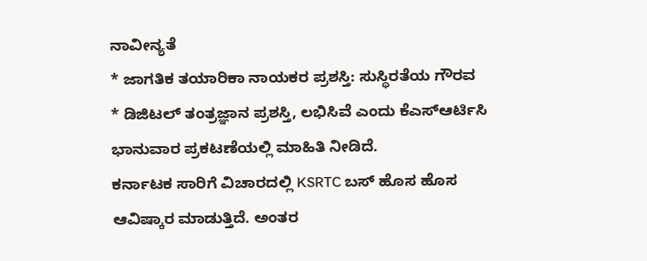ನಾವೀನ್ಯತೆ
* ಜಾಗತಿಕ ತಯಾರಿಕಾ ನಾಯಕರ ಪ್ರಶಸ್ತಿ: ಸುಸ್ಥಿರತೆಯ ಗೌರವ
* ಡಿಜಿಟಲ್ ತಂತ್ರಜ್ಞಾನ ಪ್ರಶಸ್ತಿ, ಲಭಿಸಿವೆ ಎಂದು ಕೆಎಸ್ಆರ್ಟಿಸಿ ಭಾನುವಾರ ಪ್ರಕಟಣೆಯಲ್ಲಿ ಮಾಹಿತಿ ನೀಡಿದೆ.
ಕರ್ನಾಟಕ ಸಾರಿಗೆ ವಿಚಾರದಲ್ಲಿ KSRTC ಬಸ್ ಹೊಸ ಹೊಸ ಆವಿಷ್ಕಾರ ಮಾಡುತ್ತಿದೆ. ಅಂತರ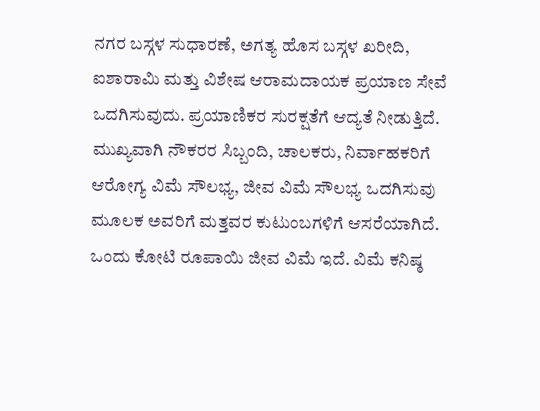ನಗರ ಬಸ್ಗಳ ಸುಧಾರಣೆ, ಅಗತ್ಯ ಹೊಸ ಬಸ್ಗಳ ಖರೀದಿ, ಐಶಾರಾಮಿ ಮತ್ತು ವಿಶೇಷ ಆರಾಮದಾಯಕ ಪ್ರಯಾಣ ಸೇವೆ ಒದಗಿಸುವುದು. ಪ್ರಯಾಣಿಕರ ಸುರಕ್ಷತೆಗೆ ಆದ್ಯತೆ ನೀಡುತ್ತಿದೆ.
ಮುಖ್ಯವಾಗಿ ನೌಕರರ ಸಿಬ್ಬಂದಿ, ಚಾಲಕರು, ನಿರ್ವಾಹಕರಿಗೆ ಆರೋಗ್ಯ ವಿಮೆ ಸೌಲಭ್ಯ, ಜೀವ ವಿಮೆ ಸೌಲಭ್ಯ ಒದಗಿಸುವು ಮೂಲಕ ಅವರಿಗೆ ಮತ್ತವರ ಕುಟುಂಬಗಳಿಗೆ ಆಸರೆಯಾಗಿದೆ. ಒಂದು ಕೋಟಿ ರೂಪಾಯಿ ಜೀವ ವಿಮೆ ಇದೆ. ವಿಮೆ ಕನಿಷ್ಠ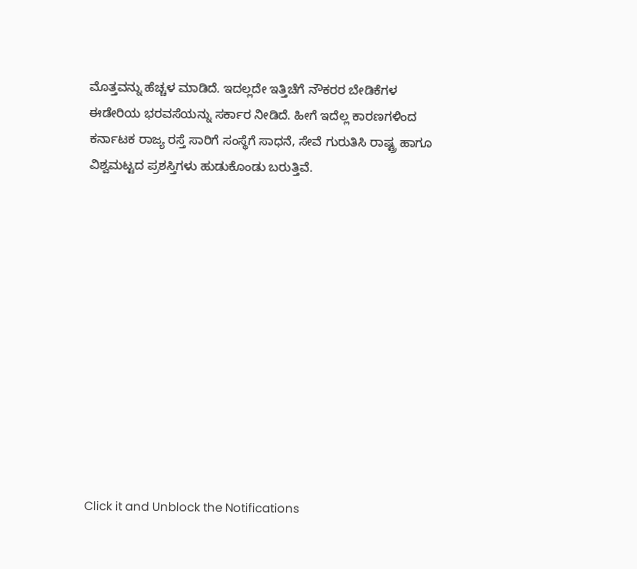ಮೊತ್ತವನ್ನು ಹೆಚ್ಚಳ ಮಾಡಿದೆ. ಇದಲ್ಲದೇ ಇತ್ತಿಚೆಗೆ ನೌಕರರ ಬೇಡಿಕೆಗಳ ಈಡೇರಿಯ ಭರವಸೆಯನ್ನು ಸರ್ಕಾರ ನೀಡಿದೆ. ಹೀಗೆ ಇದೆಲ್ಲ ಕಾರಣಗಳಿಂದ ಕರ್ನಾಟಕ ರಾಜ್ಯ ರಸ್ತೆ ಸಾರಿಗೆ ಸಂಸ್ಥೆಗೆ ಸಾಧನೆ, ಸೇವೆ ಗುರುತಿಸಿ ರಾಷ್ಟ್ರ ಹಾಗೂ ವಿಶ್ವಮಟ್ಟದ ಪ್ರಶಸ್ತಿಗಳು ಹುಡುಕೊಂಡು ಬರುತ್ತಿವೆ.












Click it and Unblock the Notifications